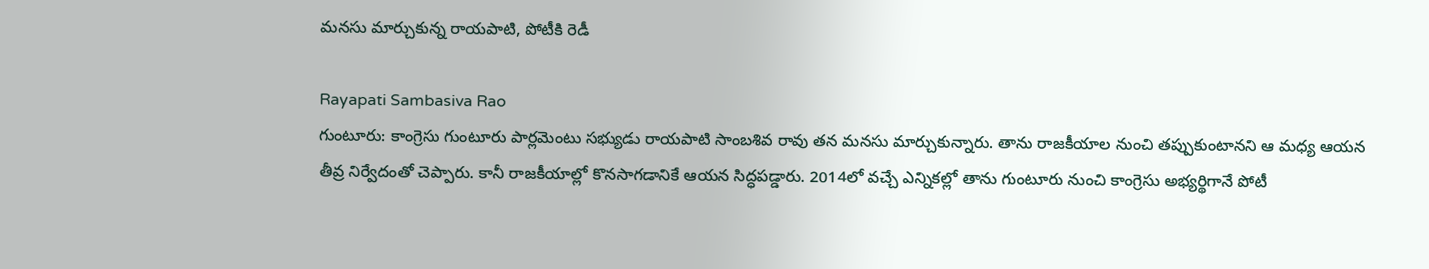మనసు మార్చుకున్న రాయపాటి, పోటీకి రెడీ

Rayapati Sambasiva Rao
గుంటూరు: కాంగ్రెసు గుంటూరు పార్లమెంటు సభ్యుడు రాయపాటి సాంబశివ రావు తన మనసు మార్చుకున్నారు. తాను రాజకీయాల నుంచి తప్పుకుంటానని ఆ మధ్య ఆయన తీవ్ర నిర్వేదంతో చెప్పారు. కానీ రాజకీయాల్లో కొనసాగడానికే ఆయన సిద్ధపడ్డారు. 2014లో వచ్చే ఎన్నికల్లో తాను గుంటూరు నుంచి కాంగ్రెసు అభ్యర్థిగానే పోటీ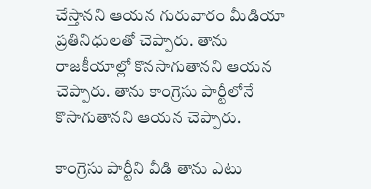చేస్తానని ఆయన గురువారం మీడియా ప్రతినిధులతో చెప్పారు. తాను రాజకీయాల్లో కొనసాగుతానని ఆయన చెప్పారు. తాను కాంగ్రెసు పార్టీలోనే కొసాగుతానని ఆయన చెప్పారు.

కాంగ్రెసు పార్టీని వీడి తాను ఎటు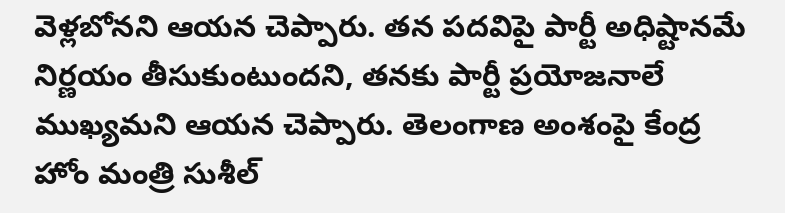వెళ్లబోనని ఆయన చెప్పారు. తన పదవిపై పార్టీ అధిష్టానమే నిర్ణయం తీసుకుంటుందని, తనకు పార్టీ ప్రయోజనాలే ముఖ్యమని ఆయన చెప్పారు. తెలంగాణ అంశంపై కేంద్ర హోం మంత్రి సుశీల్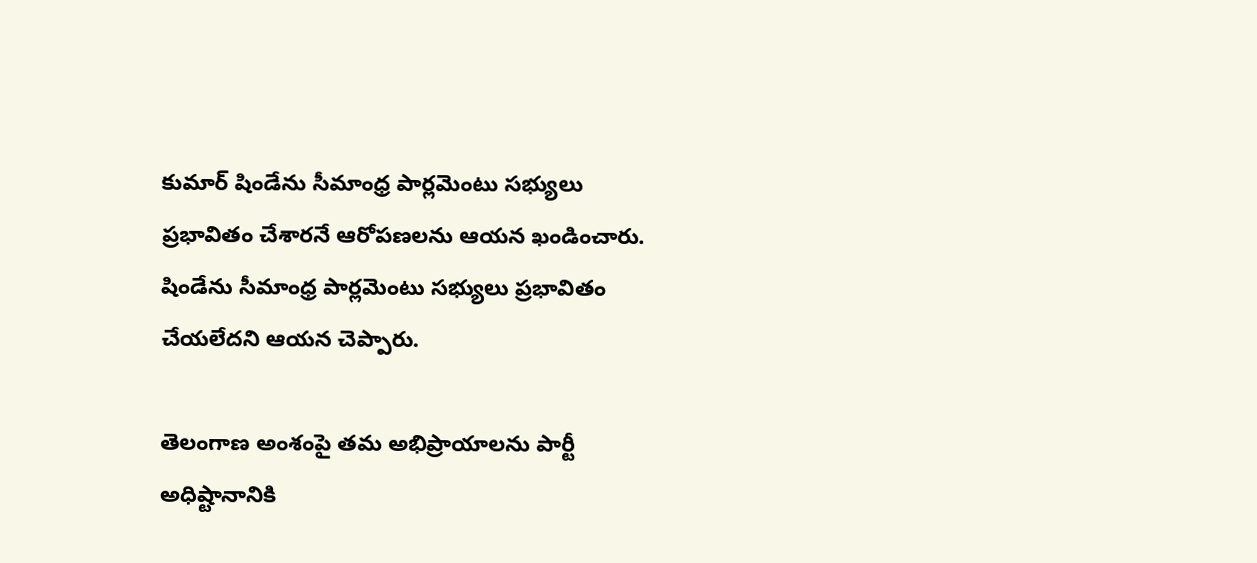కుమార్ షిండేను సీమాంధ్ర పార్లమెంటు సభ్యులు ప్రభావితం చేశారనే ఆరోపణలను ఆయన ఖండించారు. షిండేను సీమాంధ్ర పార్లమెంటు సభ్యులు ప్రభావితం చేయలేదని ఆయన చెప్పారు.

తెలంగాణ అంశంపై తమ అభిప్రాయాలను పార్టీ అధిష్టానానికి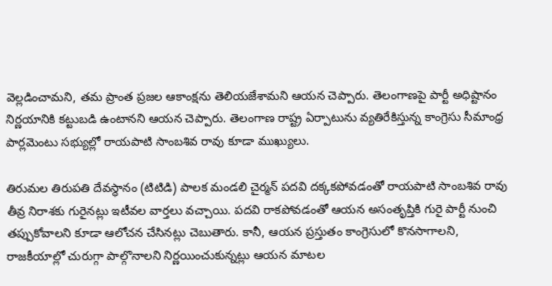వెల్లడించామని, తమ ప్రాంత ప్రజల ఆకాంక్షను తెలియజేశామని ఆయన చెప్పారు. తెలంగాణపై పార్టీ అధిష్టానం నిర్ణయానికి కట్టుబడి ఉంటానని ఆయన చెప్పారు. తెలంగాణ రాష్ట్ర ఏర్పాటును వ్యతిరేకిస్తున్న కాంగ్రెసు సీమాంధ్ర పార్లమెంటు సభ్యుల్లో రాయపాటి సాంబశివ రావు కూడా ముఖ్యులు.

తిరుమల తిరుపతి దేవస్థానం (టిటిడి) పాలక మండలి చైర్మన్ పదవి దక్కకపోవడంతో రాయపాటి సాంబశివ రావు తీవ్ర నిరాశకు గురైనట్లు ఇటీవల వార్తలు వచ్చాయి. పదవి రాకపోవడంతో ఆయన అసంతృప్తికి గురై పార్టీ నుంచి తప్పుకోవాలని కూడా ఆలోచన చేసినట్లు చెబుతారు. కానీ, ఆయన ప్రస్తుతం కాంగ్రెసులో కొనసాగాలని, రాజకీయాల్లో చురుగ్గా పాల్గొనాలని నిర్ణయించుకున్నట్లు ఆయన మాటల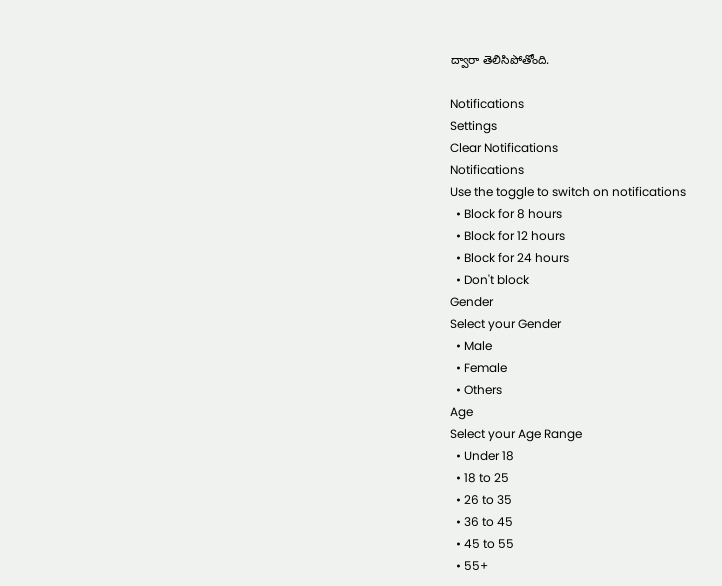ద్వారా తెలిసిపోతోంది.

Notifications
Settings
Clear Notifications
Notifications
Use the toggle to switch on notifications
  • Block for 8 hours
  • Block for 12 hours
  • Block for 24 hours
  • Don't block
Gender
Select your Gender
  • Male
  • Female
  • Others
Age
Select your Age Range
  • Under 18
  • 18 to 25
  • 26 to 35
  • 36 to 45
  • 45 to 55
  • 55+